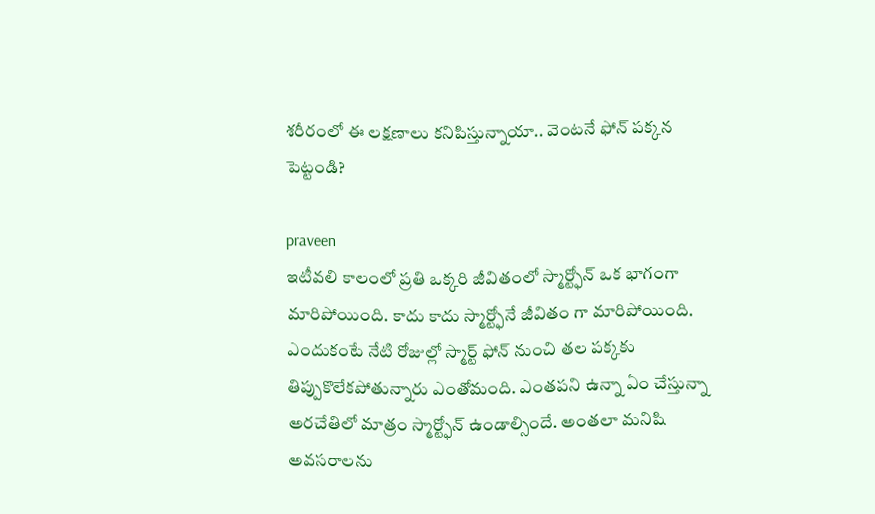శరీరంలో ఈ లక్షణాలు కనిపిస్తున్నాయా.. వెంటనే ఫోన్ పక్కన పెట్టండి?

praveen
ఇటీవలి కాలంలో ప్రతి ఒక్కరి జీవితంలో స్మార్ట్ఫోన్ ఒక భాగంగా మారిపోయింది. కాదు కాదు స్మార్ట్ఫోనే జీవితం గా మారిపోయింది. ఎందుకంటే నేటి రోజుల్లో స్మార్ట్ ఫోన్ నుంచి తల పక్కకు తిప్పుకొలేకపోతున్నారు ఎంతోమంది. ఎంతపని ఉన్నా ఏం చేస్తున్నా అరచేతిలో మాత్రం స్మార్ట్ఫోన్ ఉండాల్సిందే. అంతలా మనిషి అవసరాలను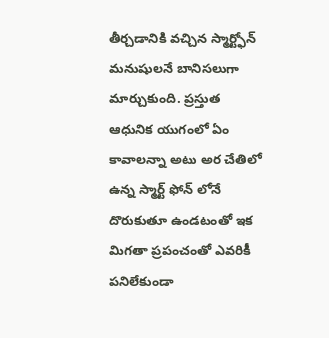తీర్చడానికి వచ్చిన స్మార్ట్ఫోన్ మనుషులనే బానిసలుగా మార్చుకుంది. ప్రస్తుత ఆధునిక యుగంలో ఏం కావాలన్నా అటు అర చేతిలో ఉన్న స్మార్ట్ ఫోన్ లోనే దొరుకుతూ ఉండటంతో ఇక మిగతా ప్రపంచంతో ఎవరికీ పనిలేకుండా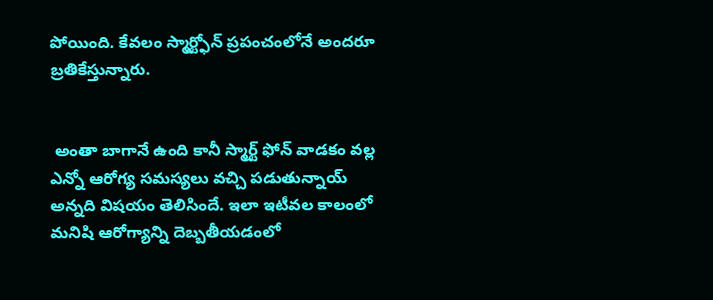పోయింది. కేవలం స్మార్ట్ఫోన్ ప్రపంచంలోనే అందరూ బ్రతికేస్తున్నారు.


 అంతా బాగానే ఉంది కానీ స్మార్ట్ ఫోన్ వాడకం వల్ల ఎన్నో ఆరోగ్య సమస్యలు వచ్చి పడుతున్నాయ్ అన్నది విషయం తెలిసిందే. ఇలా ఇటీవల కాలంలో మనిషి ఆరోగ్యాన్ని దెబ్బతీయడంలో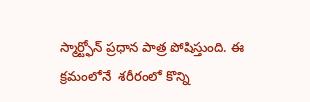స్మార్ట్ఫోన్ ప్రధాన పాత్ర పోషిస్తుంది. ఈ క్రమంలోనే  శరీరంలో కొన్ని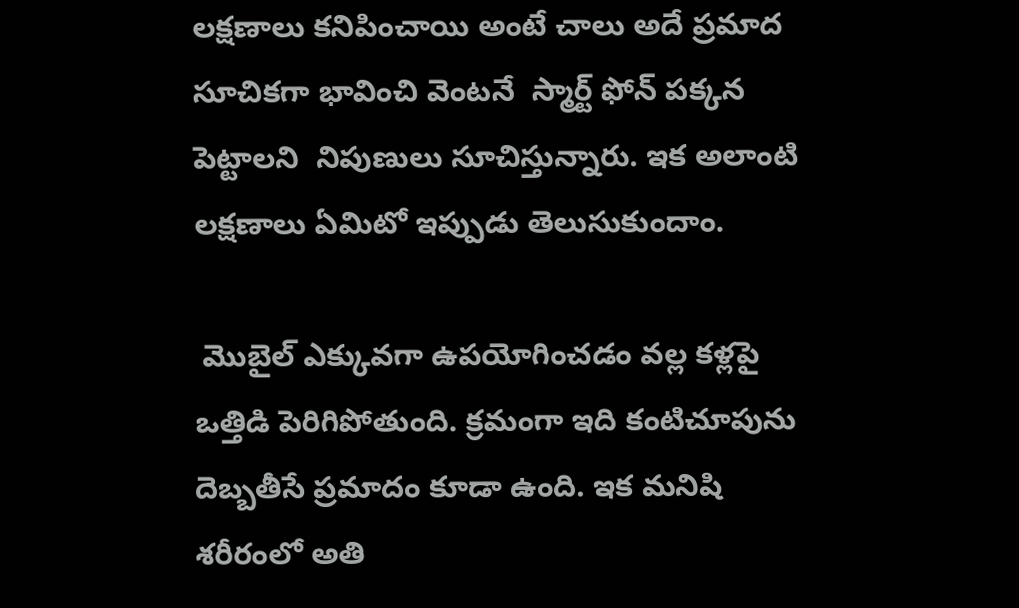లక్షణాలు కనిపించాయి అంటే చాలు అదే ప్రమాద సూచికగా భావించి వెంటనే  స్మార్ట్ ఫోన్ పక్కన పెట్టాలని  నిపుణులు సూచిస్తున్నారు. ఇక అలాంటి లక్షణాలు ఏమిటో ఇప్పుడు తెలుసుకుందాం.

 మొబైల్ ఎక్కువగా ఉపయోగించడం వల్ల కళ్లపై ఒత్తిడి పెరిగిపోతుంది. క్రమంగా ఇది కంటిచూపును దెబ్బతీసే ప్రమాదం కూడా ఉంది. ఇక మనిషి శరీరంలో అతి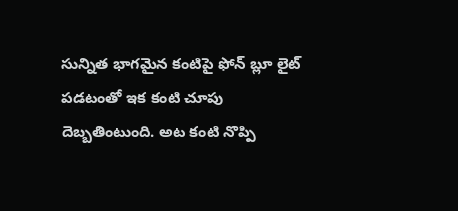సున్నిత భాగమైన కంటిపై ఫోన్ బ్లూ లైట్ పడటంతో ఇక కంటి చూపు దెబ్బతింటుంది. అట కంటి నొప్పి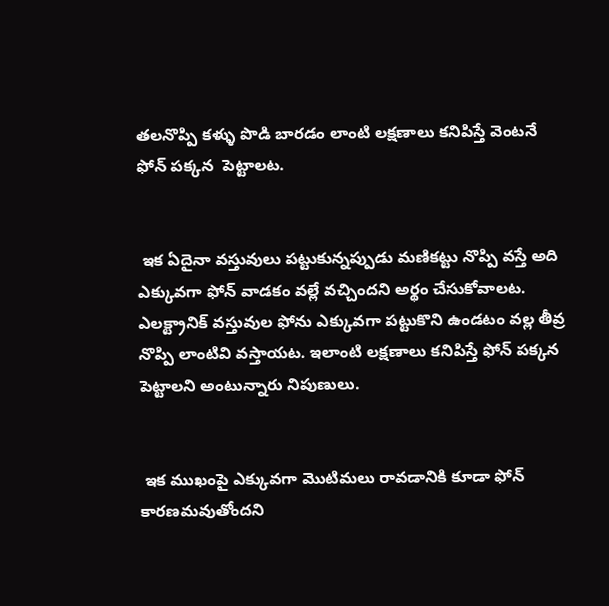తలనొప్పి కళ్ళు పొడి బారడం లాంటి లక్షణాలు కనిపిస్తే వెంటనే ఫోన్ పక్కన  పెట్టాలట.


 ఇక ఏదైనా వస్తువులు పట్టుకున్నప్పుడు మణికట్టు నొప్పి వస్తే అది ఎక్కువగా ఫోన్ వాడకం వల్లే వచ్చిందని అర్థం చేసుకోవాలట. ఎలక్ట్రానిక్ వస్తువుల ఫోను ఎక్కువగా పట్టుకొని ఉండటం వల్ల తీవ్ర నొప్పి లాంటివి వస్తాయట. ఇలాంటి లక్షణాలు కనిపిస్తే ఫోన్ పక్కన పెట్టాలని అంటున్నారు నిపుణులు.


 ఇక ముఖంపై ఎక్కువగా మొటిమలు రావడానికి కూడా ఫోన్ కారణమవుతోందని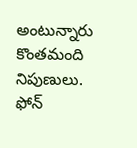అంటున్నారు కొంతమంది నిపుణులు. ఫోన్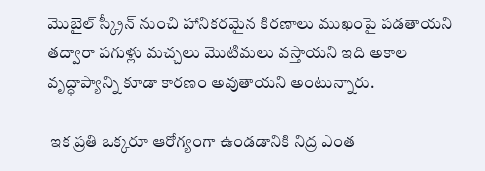మొబైల్ స్క్రీన్ నుంచి హానికరమైన కిరణాలు ముఖంపై పడతాయని తద్వారా పగుళ్లు మచ్చలు మొటిమలు వస్తాయని ఇది అకాల వృద్ధాప్యాన్ని కూడా కారణం అవుతాయని అంటున్నారు.

 ఇక ప్రతి ఒక్కరూ ఆరోగ్యంగా ఉండడానికి నిద్ర ఎంత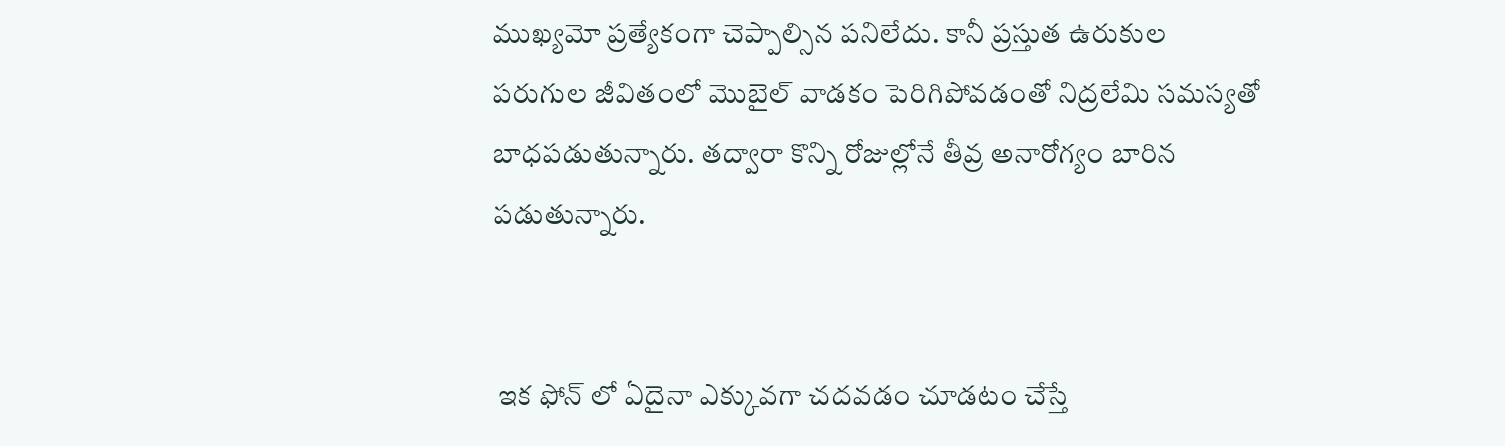ముఖ్యమో ప్రత్యేకంగా చెప్పాల్సిన పనిలేదు. కానీ ప్రస్తుత ఉరుకుల పరుగుల జీవితంలో మొబైల్ వాడకం పెరిగిపోవడంతో నిద్రలేమి సమస్యతో బాధపడుతున్నారు. తద్వారా కొన్ని రోజుల్లోనే తీవ్ర అనారోగ్యం బారిన పడుతున్నారు.


 ఇక ఫోన్ లో ఏదైనా ఎక్కువగా చదవడం చూడటం చేస్తే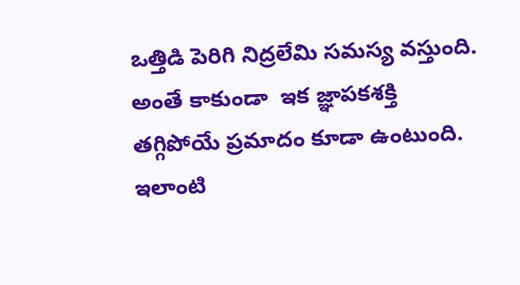ఒత్తిడి పెరిగి నిద్రలేమి సమస్య వస్తుంది. అంతే కాకుండా  ఇక జ్ఞాపకశక్తి తగ్గిపోయే ప్రమాదం కూడా ఉంటుంది. ఇలాంటి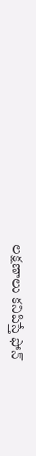లక్షణాలు కనిపిస్తే ఫోన్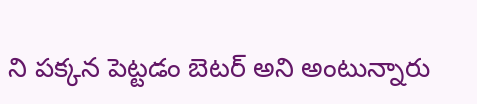ని పక్కన పెట్టడం బెటర్ అని అంటున్నారు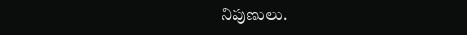నిపుణులు.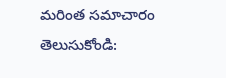మరింత సమాచారం తెలుసుకోండి: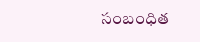సంబంధిత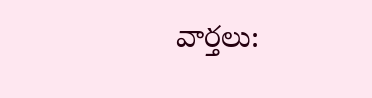వార్తలు: